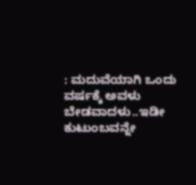: ಮದುವೆಯಾಗಿ ಒಂದು ವರ್ಷಕ್ಕೆ ಅವಳು ಬೇಡವಾದಳು..ಇಡೀ ಕುಟುಂಬವನ್ನೇ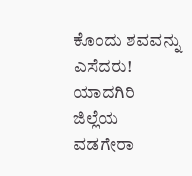ಕೊಂದು ಶವವನ್ನು ಎಸೆದರು! ಯಾದಗಿರಿ ಜಿಲ್ಲೆಯ ವಡಗೇರಾ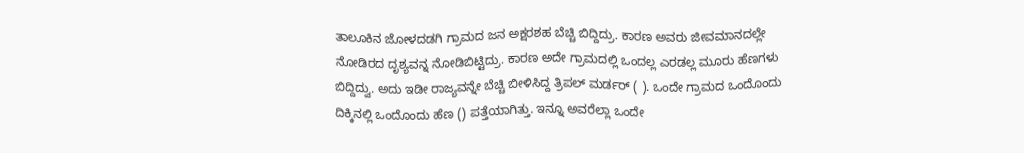ತಾಲೂಕಿನ ಜೋಳದಡಗಿ ಗ್ರಾಮದ ಜನ ಅಕ್ಷರಶಹ ಬೆಚ್ಚಿ ಬಿದ್ದಿದ್ರು. ಕಾರಣ ಅವರು ಜೀವಮಾನದಲ್ಲೇ ನೋಡಿರದ ದೃಶ್ಯವನ್ನ ನೋಡಿಬಿಟ್ಟಿದ್ರು. ಕಾರಣ ಅದೇ ಗ್ರಾಮದಲ್ಲಿ ಒಂದಲ್ಲ ಎರಡಲ್ಲ ಮೂರು ಹೆಣಗಳು ಬಿದ್ದಿದ್ವು. ಅದು ಇಡೀ ರಾಜ್ಯವನ್ನೇ ಬೆಚ್ಚಿ ಬೀಳಿಸಿದ್ದ ತ್ರಿಪಲ್ ಮರ್ಡರ್ ( ). ಒಂದೇ ಗ್ರಾಮದ ಒಂದೊಂದು ದಿಕ್ಕಿನಲ್ಲಿ ಒಂದೊಂದು ಹೆಣ () ಪತ್ತೆಯಾಗಿತ್ತು. ಇನ್ನೂ ಅವರೆಲ್ಲಾ ಒಂದೇ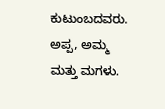ಕುಟುಂಬದವರು. ಅಪ್ಪ, ಅಮ್ಮ ಮತ್ತು ಮಗಳು.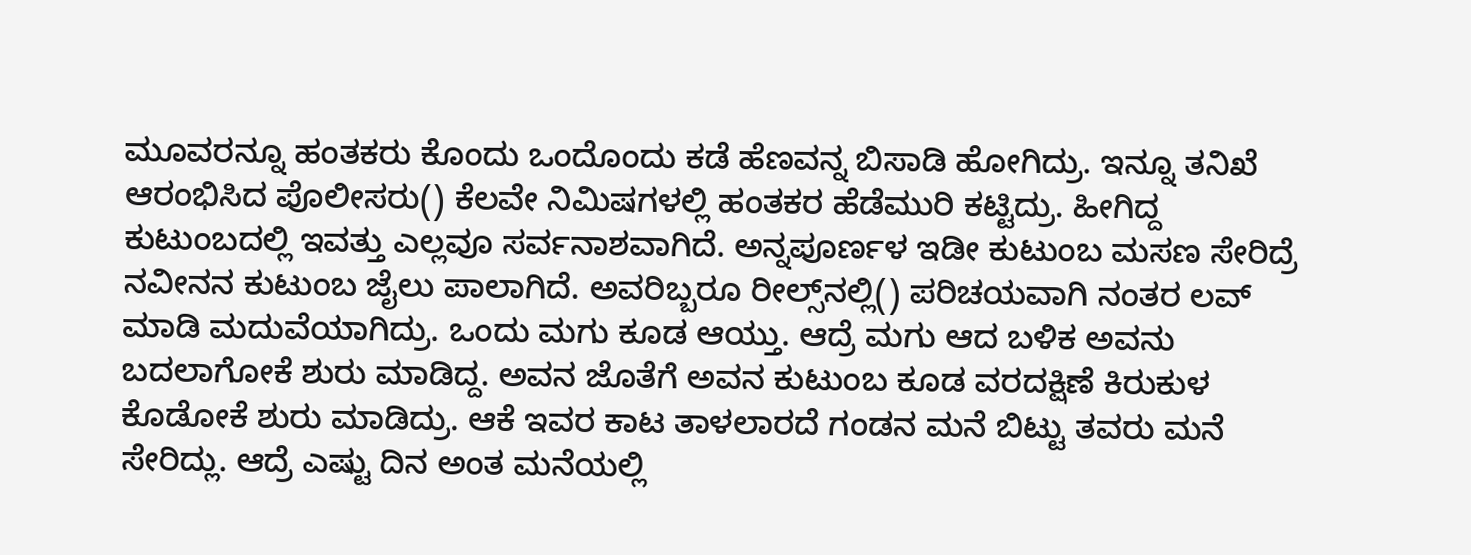ಮೂವರನ್ನೂ ಹಂತಕರು ಕೊಂದು ಒಂದೊಂದು ಕಡೆ ಹೆಣವನ್ನ ಬಿಸಾಡಿ ಹೋಗಿದ್ರು. ಇನ್ನೂ ತನಿಖೆ ಆರಂಭಿಸಿದ ಪೊಲೀಸರು() ಕೆಲವೇ ನಿಮಿಷಗಳಲ್ಲಿ ಹಂತಕರ ಹೆಡೆಮುರಿ ಕಟ್ಟಿದ್ರು. ಹೀಗಿದ್ದ ಕುಟುಂಬದಲ್ಲಿ ಇವತ್ತು ಎಲ್ಲವೂ ಸರ್ವನಾಶವಾಗಿದೆ. ಅನ್ನಪೂರ್ಣಳ ಇಡೀ ಕುಟುಂಬ ಮಸಣ ಸೇರಿದ್ರೆ ನವೀನನ ಕುಟುಂಬ ಜೈಲು ಪಾಲಾಗಿದೆ. ಅವರಿಬ್ಬರೂ ರೀಲ್ಸ್‌ನಲ್ಲಿ() ಪರಿಚಯವಾಗಿ ನಂತರ ಲವ್ ಮಾಡಿ ಮದುವೆಯಾಗಿದ್ರು. ಒಂದು ಮಗು ಕೂಡ ಆಯ್ತು. ಆದ್ರೆ ಮಗು ಆದ ಬಳಿಕ ಅವನು ಬದಲಾಗೋಕೆ ಶುರು ಮಾಡಿದ್ದ. ಅವನ ಜೊತೆಗೆ ಅವನ ಕುಟುಂಬ ಕೂಡ ವರದಕ್ಷಿಣೆ ಕಿರುಕುಳ ಕೊಡೋಕೆ ಶುರು ಮಾಡಿದ್ರು. ಆಕೆ ಇವರ ಕಾಟ ತಾಳಲಾರದೆ ಗಂಡನ ಮನೆ ಬಿಟ್ಟು ತವರು ಮನೆ ಸೇರಿದ್ಲು. ಆದ್ರೆ ಎಷ್ಟು ದಿನ ಅಂತ ಮನೆಯಲ್ಲಿ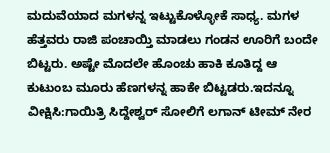ಮದುವೆಯಾದ ಮಗಳನ್ನ ಇಟ್ಟುಕೊಳ್ಳೋಕೆ ಸಾಧ್ಯ. ಮಗಳ ಹೆತ್ತವರು ರಾಜಿ ಪಂಚಾಯ್ತಿ ಮಾಡಲು ಗಂಡನ ಊರಿಗೆ ಬಂದೇ ಬಿಟ್ಟರು. ಅಷ್ಟೇ ಮೊದಲೇ ಹೊಂಚು ಹಾಕಿ ಕೂತಿದ್ದ ಆ ಕುಟುಂಬ ಮೂರು ಹೆಣಗಳನ್ನ ಹಾಕೇ ಬಿಟ್ಟಡರು.ಇದನ್ನೂ ವೀಕ್ಷಿಸಿ:ಗಾಯಿತ್ರಿ ಸಿದ್ದೇಶ್ವರ್ ಸೋಲಿಗೆ ಲಗಾನ್ ಟೀಮ್ ನೇರ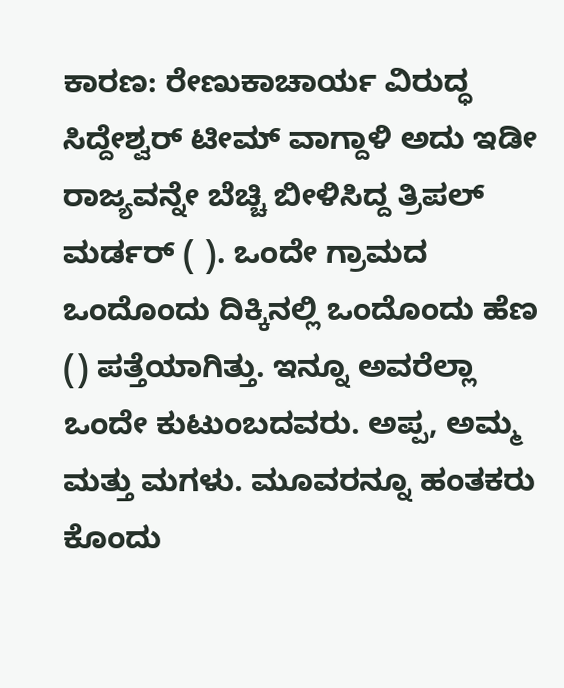ಕಾರಣ: ರೇಣುಕಾಚಾರ್ಯ ವಿರುದ್ಧ ಸಿದ್ದೇಶ್ವರ್ ಟೀಮ್ ವಾಗ್ದಾಳಿ ಅದು ಇಡೀ ರಾಜ್ಯವನ್ನೇ ಬೆಚ್ಚಿ ಬೀಳಿಸಿದ್ದ ತ್ರಿಪಲ್ ಮರ್ಡರ್ ( ). ಒಂದೇ ಗ್ರಾಮದ ಒಂದೊಂದು ದಿಕ್ಕಿನಲ್ಲಿ ಒಂದೊಂದು ಹೆಣ () ಪತ್ತೆಯಾಗಿತ್ತು. ಇನ್ನೂ ಅವರೆಲ್ಲಾ ಒಂದೇ ಕುಟುಂಬದವರು. ಅಪ್ಪ, ಅಮ್ಮ ಮತ್ತು ಮಗಳು. ಮೂವರನ್ನೂ ಹಂತಕರು ಕೊಂದು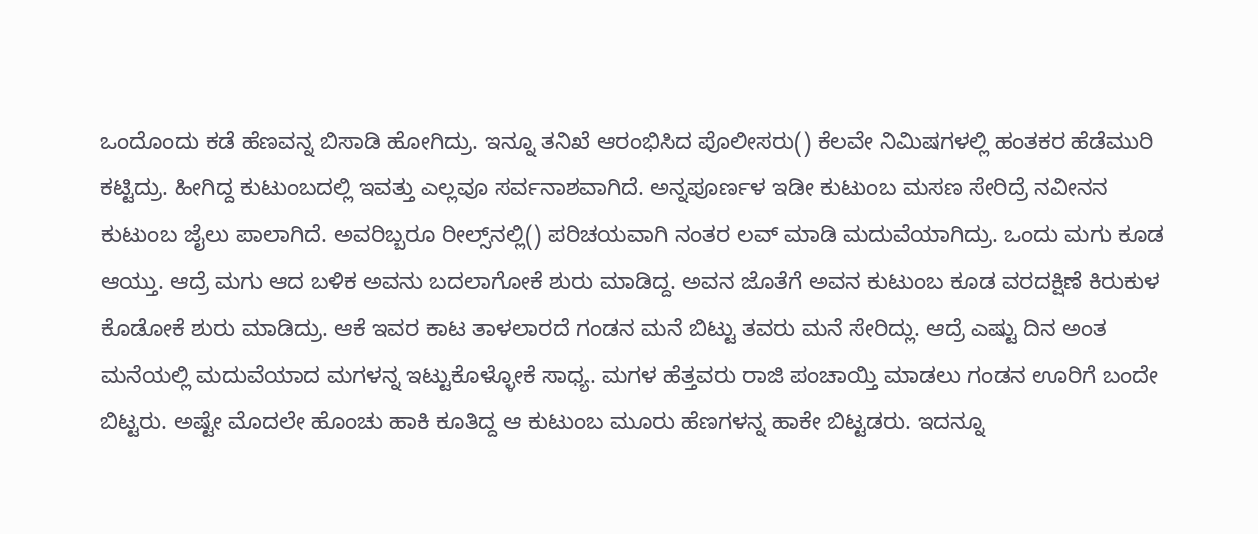ಒಂದೊಂದು ಕಡೆ ಹೆಣವನ್ನ ಬಿಸಾಡಿ ಹೋಗಿದ್ರು. ಇನ್ನೂ ತನಿಖೆ ಆರಂಭಿಸಿದ ಪೊಲೀಸರು() ಕೆಲವೇ ನಿಮಿಷಗಳಲ್ಲಿ ಹಂತಕರ ಹೆಡೆಮುರಿ ಕಟ್ಟಿದ್ರು. ಹೀಗಿದ್ದ ಕುಟುಂಬದಲ್ಲಿ ಇವತ್ತು ಎಲ್ಲವೂ ಸರ್ವನಾಶವಾಗಿದೆ. ಅನ್ನಪೂರ್ಣಳ ಇಡೀ ಕುಟುಂಬ ಮಸಣ ಸೇರಿದ್ರೆ ನವೀನನ ಕುಟುಂಬ ಜೈಲು ಪಾಲಾಗಿದೆ. ಅವರಿಬ್ಬರೂ ರೀಲ್ಸ್‌ನಲ್ಲಿ() ಪರಿಚಯವಾಗಿ ನಂತರ ಲವ್ ಮಾಡಿ ಮದುವೆಯಾಗಿದ್ರು. ಒಂದು ಮಗು ಕೂಡ ಆಯ್ತು. ಆದ್ರೆ ಮಗು ಆದ ಬಳಿಕ ಅವನು ಬದಲಾಗೋಕೆ ಶುರು ಮಾಡಿದ್ದ. ಅವನ ಜೊತೆಗೆ ಅವನ ಕುಟುಂಬ ಕೂಡ ವರದಕ್ಷಿಣೆ ಕಿರುಕುಳ ಕೊಡೋಕೆ ಶುರು ಮಾಡಿದ್ರು. ಆಕೆ ಇವರ ಕಾಟ ತಾಳಲಾರದೆ ಗಂಡನ ಮನೆ ಬಿಟ್ಟು ತವರು ಮನೆ ಸೇರಿದ್ಲು. ಆದ್ರೆ ಎಷ್ಟು ದಿನ ಅಂತ ಮನೆಯಲ್ಲಿ ಮದುವೆಯಾದ ಮಗಳನ್ನ ಇಟ್ಟುಕೊಳ್ಳೋಕೆ ಸಾಧ್ಯ. ಮಗಳ ಹೆತ್ತವರು ರಾಜಿ ಪಂಚಾಯ್ತಿ ಮಾಡಲು ಗಂಡನ ಊರಿಗೆ ಬಂದೇ ಬಿಟ್ಟರು. ಅಷ್ಟೇ ಮೊದಲೇ ಹೊಂಚು ಹಾಕಿ ಕೂತಿದ್ದ ಆ ಕುಟುಂಬ ಮೂರು ಹೆಣಗಳನ್ನ ಹಾಕೇ ಬಿಟ್ಟಡರು. ಇದನ್ನೂ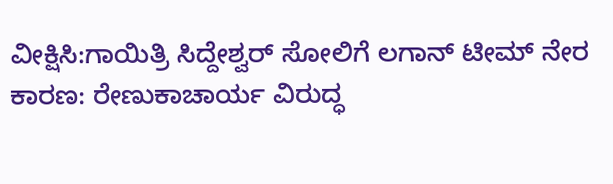ವೀಕ್ಷಿಸಿ:ಗಾಯಿತ್ರಿ ಸಿದ್ದೇಶ್ವರ್ ಸೋಲಿಗೆ ಲಗಾನ್ ಟೀಮ್ ನೇರ ಕಾರಣ: ರೇಣುಕಾಚಾರ್ಯ ವಿರುದ್ಧ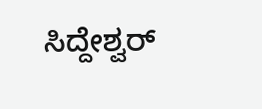ಸಿದ್ದೇಶ್ವರ್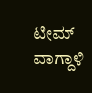ಟೀಮ್ ವಾಗ್ದಾಳಿ